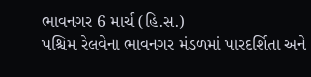ભાવનગર 6 માર્ચ (હિ.સ.)
પશ્ચિમ રેલવેના ભાવનગર મંડળમાં પારદર્શિતા અને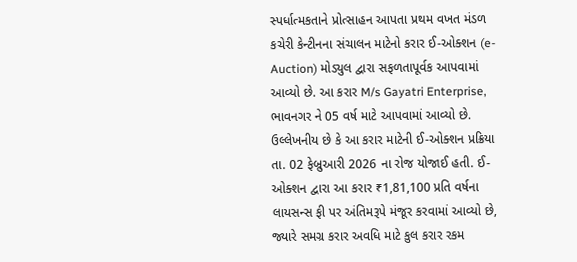સ્પર્ધાત્મકતાને પ્રોત્સાહન આપતા પ્રથમ વખત મંડળ કચેરી કેન્ટીનના સંચાલન માટેનો કરાર ઈ-ઓક્શન (e-Auction) મોડ્યુલ દ્વારા સફળતાપૂર્વક આપવામાં આવ્યો છે. આ કરાર M/s Gayatri Enterprise, ભાવનગર ને 05 વર્ષ માટે આપવામાં આવ્યો છે.
ઉલ્લેખનીય છે કે આ કરાર માટેની ઈ-ઓક્શન પ્રક્રિયા તા. 02 ફેબ્રુઆરી 2026 ના રોજ યોજાઈ હતી. ઈ-ઓક્શન દ્વારા આ કરાર ₹1,81,100 પ્રતિ વર્ષના લાયસન્સ ફી પર અંતિમરૂપે મંજૂર કરવામાં આવ્યો છે, જ્યારે સમગ્ર કરાર અવધિ માટે કુલ કરાર રકમ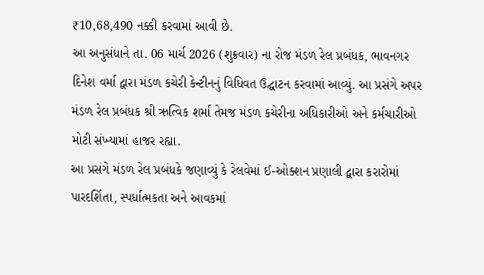₹10,68,490 નક્કી કરવામાં આવી છે.
આ અનુસંધાને તા. 06 માર્ચ 2026 (શુક્રવાર) ના રોજ મંડળ રેલ પ્રબંધક, ભાવનગર દિનેશ વર્મા દ્વારા મંડળ કચેરી કેન્ટીનનું વિધિવત ઉદ્ઘાટન કરવામાં આવ્યું. આ પ્રસંગે અપર મંડળ રેલ પ્રબંધક શ્રી ઋત્વિક શર્મા તેમજ મંડળ કચેરીના અધિકારીઓ અને કર્મચારીઓ મોટી સંખ્યામાં હાજર રહ્યા.
આ પ્રસંગે મંડળ રેલ પ્રબંધકે જણાવ્યું કે રેલવેમાં ઈ-ઓક્શન પ્રણાલી દ્વારા કરારોમાં પારદર્શિતા, સ્પર્ધાત્મકતા અને આવકમાં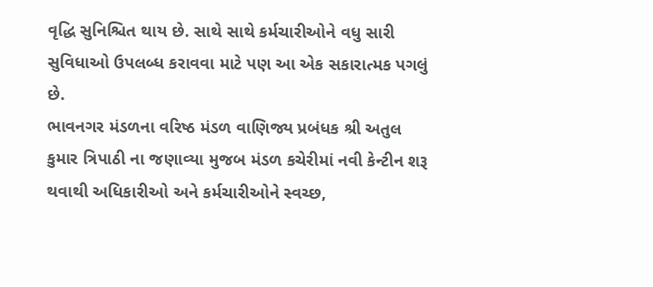વૃદ્ધિ સુનિશ્ચિત થાય છે. સાથે સાથે કર્મચારીઓને વધુ સારી સુવિધાઓ ઉપલબ્ધ કરાવવા માટે પણ આ એક સકારાત્મક પગલું છે.
ભાવનગર મંડળના વરિષ્ઠ મંડળ વાણિજ્ય પ્રબંધક શ્રી અતુલ કુમાર ત્રિપાઠી ના જણાવ્યા મુજબ મંડળ કચેરીમાં નવી કેન્ટીન શરૂ થવાથી અધિકારીઓ અને કર્મચારીઓને સ્વચ્છ,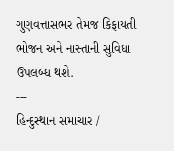ગુણવત્તાસભર તેમજ કિફાયતી ભોજન અને નાસ્તાની સુવિધા ઉપલબ્ધ થશે.
---
હિન્દુસ્થાન સમાચાર /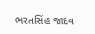ભરતસિંહ જાદવ